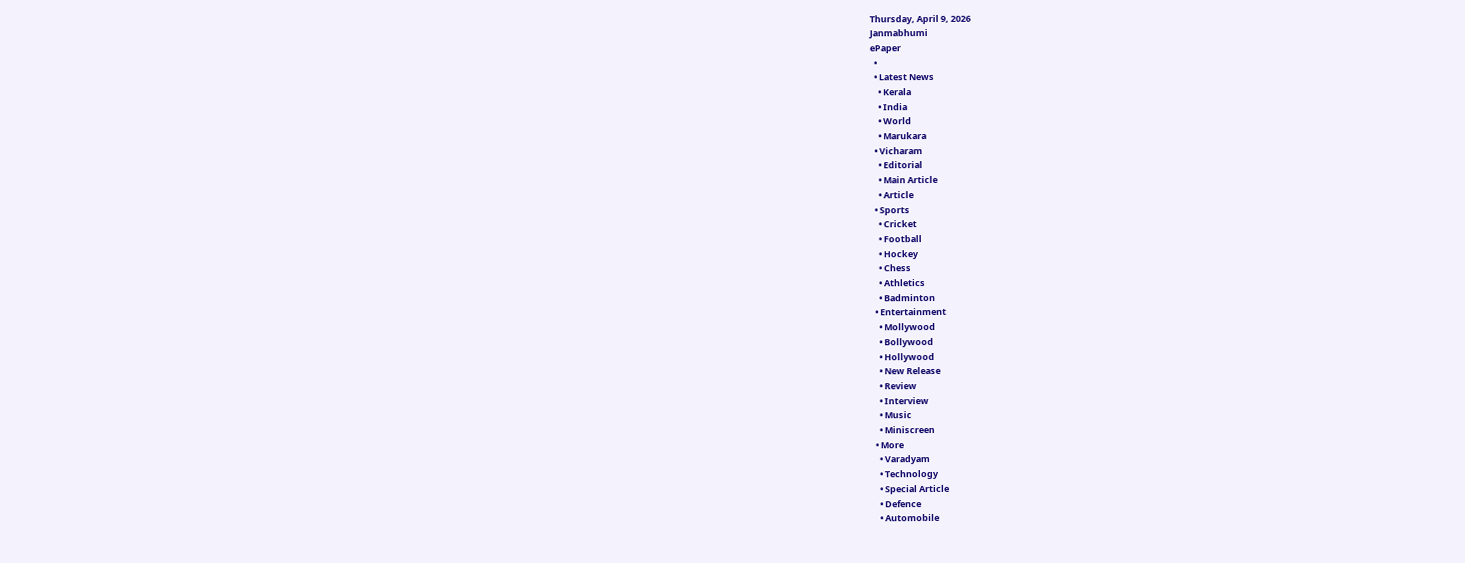Thursday, April 9, 2026
Janmabhumi
ePaper
  •
  • Latest News
    • Kerala
    • India
    • World
    • Marukara
  • Vicharam
    • Editorial
    • Main Article
    • Article
  • Sports
    • Cricket
    • Football
    • Hockey
    • Chess
    • Athletics
    • Badminton
  • Entertainment
    • Mollywood
    • Bollywood
    • Hollywood
    • New Release
    • Review
    • Interview
    • Music
    • Miniscreen
  • More
    • Varadyam
    • Technology
    • Special Article
    • Defence
    • Automobile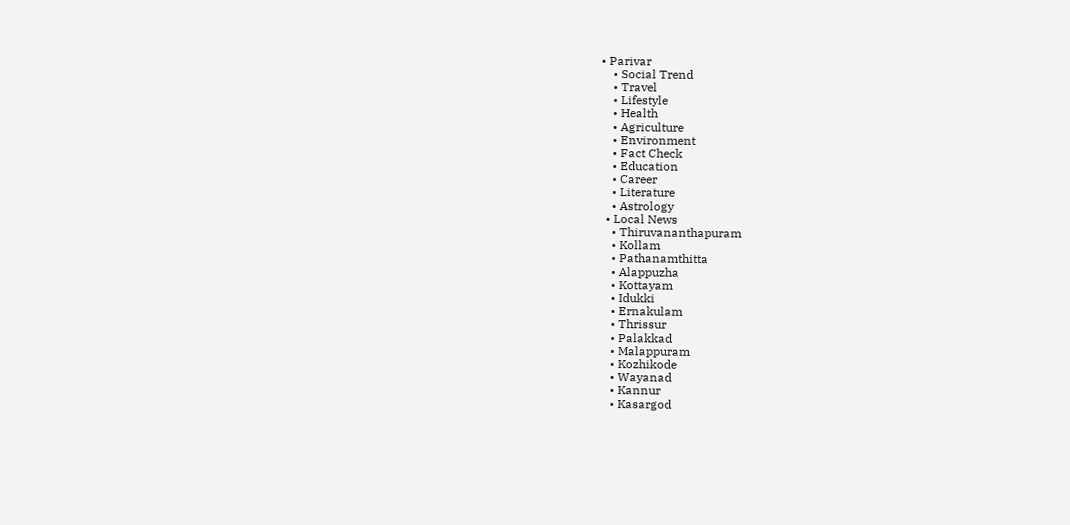• Parivar
    • Social Trend
    • Travel
    • Lifestyle
    • Health
    • Agriculture
    • Environment
    • Fact Check
    • Education
    • Career
    • Literature
    • Astrology
  • Local News
    • Thiruvananthapuram
    • Kollam
    • Pathanamthitta
    • Alappuzha
    • Kottayam
    • Idukki
    • Ernakulam
    • Thrissur
    • Palakkad
    • Malappuram
    • Kozhikode
    • Wayanad
    • Kannur
    • Kasargod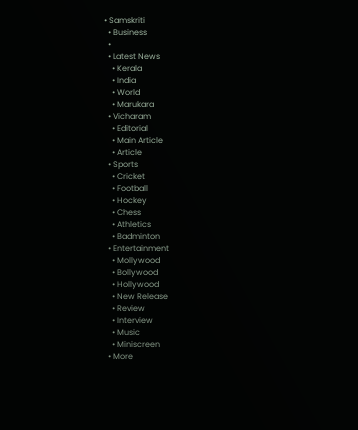• Samskriti
  • Business
  •
  • Latest News
    • Kerala
    • India
    • World
    • Marukara
  • Vicharam
    • Editorial
    • Main Article
    • Article
  • Sports
    • Cricket
    • Football
    • Hockey
    • Chess
    • Athletics
    • Badminton
  • Entertainment
    • Mollywood
    • Bollywood
    • Hollywood
    • New Release
    • Review
    • Interview
    • Music
    • Miniscreen
  • More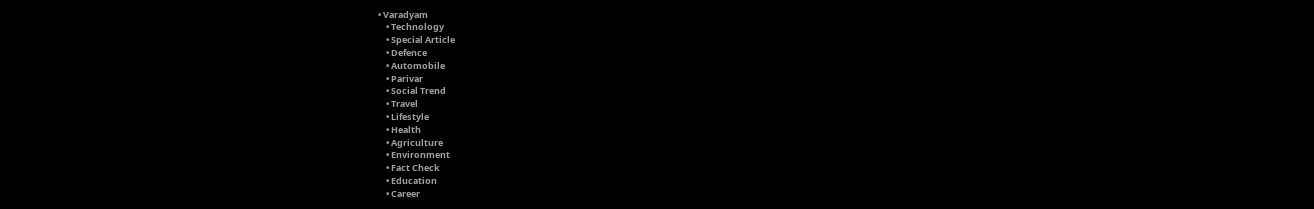• Varadyam
    • Technology
    • Special Article
    • Defence
    • Automobile
    • Parivar
    • Social Trend
    • Travel
    • Lifestyle
    • Health
    • Agriculture
    • Environment
    • Fact Check
    • Education
    • Career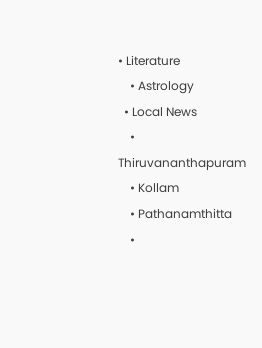• Literature
    • Astrology
  • Local News
    • Thiruvananthapuram
    • Kollam
    • Pathanamthitta
    •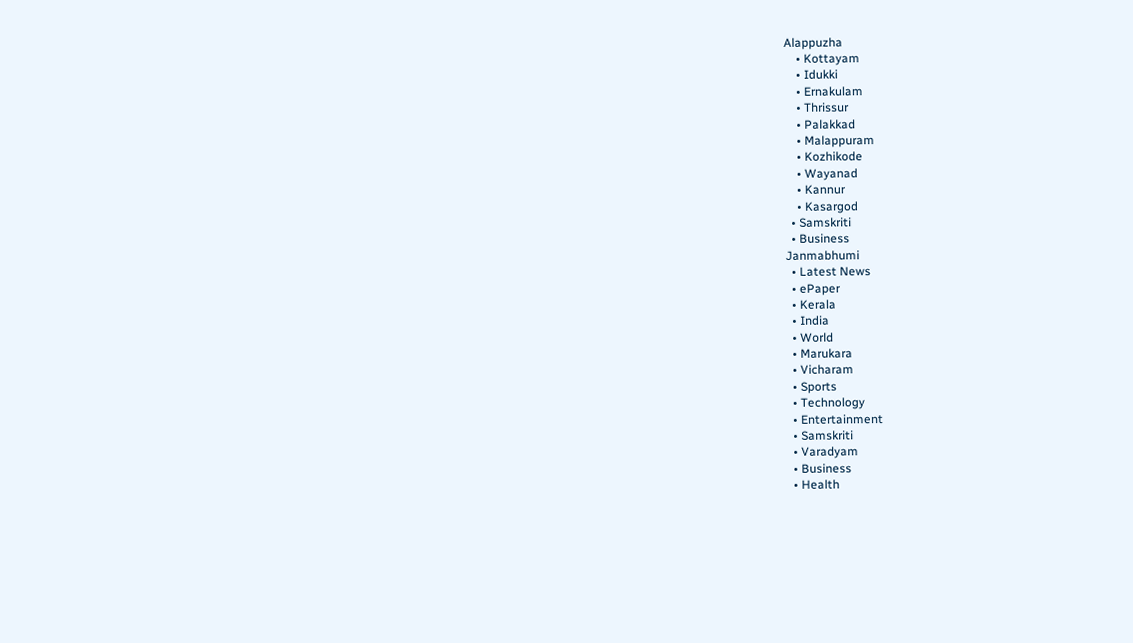Alappuzha
    • Kottayam
    • Idukki
    • Ernakulam
    • Thrissur
    • Palakkad
    • Malappuram
    • Kozhikode
    • Wayanad
    • Kannur
    • Kasargod
  • Samskriti
  • Business
Janmabhumi
  • Latest News
  • ePaper
  • Kerala
  • India
  • World
  • Marukara
  • Vicharam
  • Sports
  • Technology
  • Entertainment
  • Samskriti
  • Varadyam
  • Business
  • Health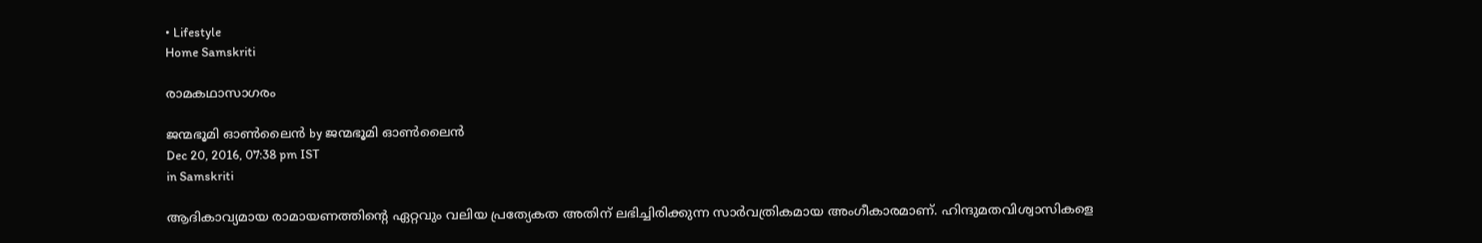• Lifestyle
Home Samskriti

രാമകഥാസാഗരം

ജന്മഭൂമി ഓണ്‍ലൈന്‍ by ജന്മഭൂമി ഓണ്‍ലൈന്‍
Dec 20, 2016, 07:38 pm IST
in Samskriti

ആദികാവ്യമായ രാമായണത്തിന്റെ ഏറ്റവും വലിയ പ്രത്യേകത അതിന് ലഭിച്ചിരിക്കുന്ന സാര്‍വത്രികമായ അംഗീകാരമാണ്. ഹിന്ദുമതവിശ്വാസികളെ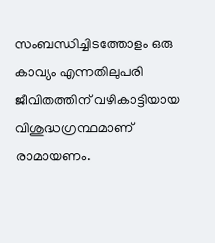സംബന്ധിച്ചിടത്തോളം ഒരു കാവ്യം എന്നതിലുപരി ജീവിതത്തിന് വഴികാട്ടിയായ വിശുദ്ധഗ്രന്ഥമാണ് രാമായണം.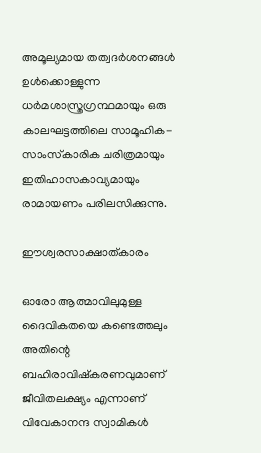അമൂല്യമായ തത്വദര്‍ശനങ്ങള്‍ ഉള്‍ക്കൊള്ളുന്ന ധര്‍മശാസ്ത്രഗ്രന്ഥമായും ഒരു കാലഘട്ടത്തിലെ സാമൂഹിക-സാംസ്‌കാരിക ചരിത്രമായും ഇതിഹാസകാവ്യമായും രാമായണം പരിലസിക്കുന്നു.

ഈശ്വരസാക്ഷാത്കാരം

ഓരോ ആത്മാവിലുമുള്ള ദൈവികതയെ കണ്ടെത്തലും അതിന്റെ ബഹിരാവിഷ്‌കരണവുമാണ് ജീവിതലക്ഷ്യം എന്നാണ് വിവേകാനന്ദ സ്വാമികള്‍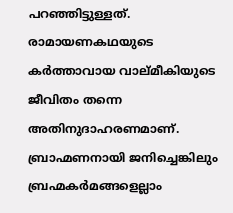പറഞ്ഞിട്ടുള്ളത്. രാമായണകഥയുടെ കര്‍ത്താവായ വാല്മീകിയുടെ ജീവിതം തന്നെ അതിനുദാഹരണമാണ്. ബ്രാഹ്മണനായി ജനിച്ചെങ്കിലും ബ്രഹ്മകര്‍മങ്ങളെല്ലാം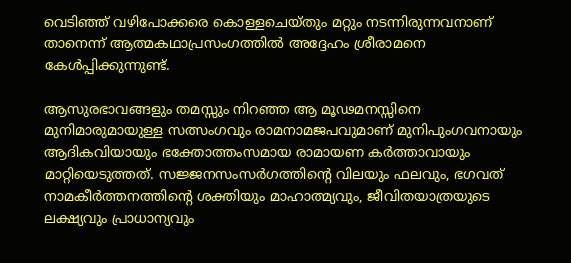വെടിഞ്ഞ് വഴിപോക്കരെ കൊള്ളചെയ്തും മറ്റും നടന്നിരുന്നവനാണ് താനെന്ന് ആത്മകഥാപ്രസംഗത്തില്‍ അദ്ദേഹം ശ്രീരാമനെ കേള്‍പ്പിക്കുന്നുണ്ട്.

ആസുരഭാവങ്ങളും തമസ്സും നിറഞ്ഞ ആ മൂഢമനസ്സിനെ മുനിമാരുമായുള്ള സത്സംഗവും രാമനാമജപവുമാണ് മുനിപുംഗവനായും ആദികവിയായും ഭക്തോത്തംസമായ രാമായണ കര്‍ത്താവായും മാറ്റിയെടുത്തത്. സജ്ജനസംസര്‍ഗത്തിന്റെ വിലയും ഫലവും, ഭഗവത് നാമകീര്‍ത്തനത്തിന്റെ ശക്തിയും മാഹാത്മ്യവും, ജീവിതയാത്രയുടെ ലക്ഷ്യവും പ്രാധാന്യവും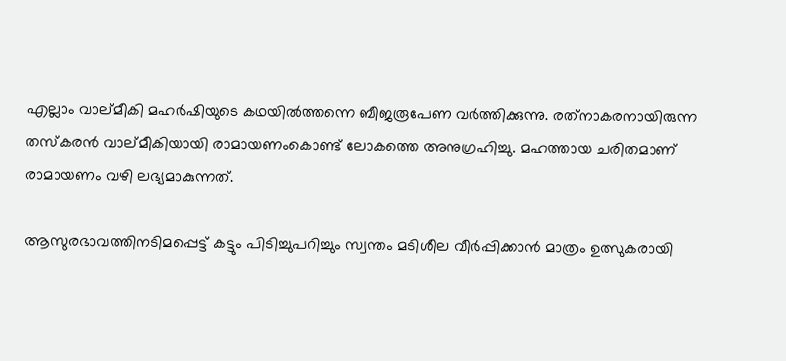എല്ലാം വാല്മീകി മഹര്‍ഷിയുടെ കഥയില്‍ത്തന്നെ ബീജരൂപേണ വര്‍ത്തിക്കുന്നു. രത്‌നാകരനായിരുന്ന തസ്‌കരന്‍ വാല്മീകിയായി രാമായണംകൊണ്ട് ലോകത്തെ അനുഗ്രഹിച്ചു. മഹത്തായ ചരിതമാണ് രാമായണം വഴി ലഭ്യമാകുന്നത്.

ആസുരഭാവത്തിനടിമപ്പെട്ട് കട്ടും പിടിച്ചുപറിച്ചും സ്വന്തം മടിശീല വീര്‍പ്പിക്കാന്‍ മാത്രം ഉത്സുകരായി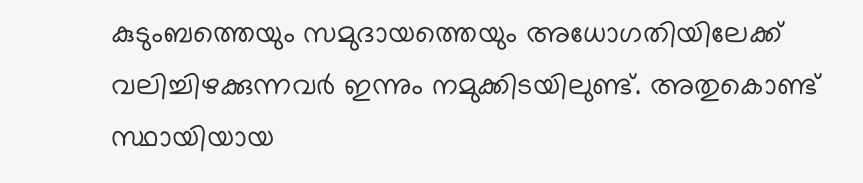കുടുംബത്തെയും സമുദായത്തെയും അധോഗതിയിലേക്ക് വലിച്ചിഴക്കുന്നവര്‍ ഇന്നും നമുക്കിടയിലുണ്ട്. അതുകൊണ്ട് സ്ഥായിയായ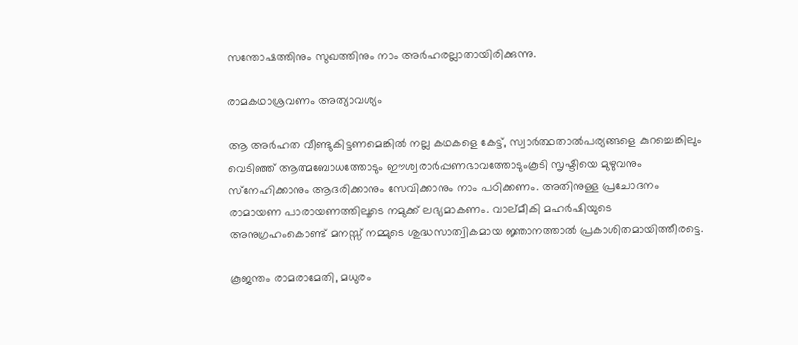സന്തോഷത്തിനും സുഖത്തിനും നാം അര്‍ഹരല്ലാതായിരിക്കുന്നു.

രാമകഥാശ്രവണം അത്യാവശ്യം

ആ അര്‍ഹത വീണ്ടുകിട്ടണമെങ്കില്‍ നല്ല കഥകളെ കേട്ട്, സ്വാര്‍ത്ഥതാല്‍പര്യങ്ങളെ കുറച്ചെങ്കിലും വെടിഞ്ഞ് ആത്മബോധത്തോടും ഈശ്വരാര്‍പ്പണഭാവത്തോടുംകൂടി സൃഷ്ടിയെ മുഴുവനും സ്‌നേഹിക്കാനും ആദരിക്കാനും സേവിക്കാനും നാം പഠിക്കണം. അതിനുള്ള പ്രചോദനം രാമായണ പാരായണത്തിലൂടെ നമുക്ക് ലഭ്യമാകണം. വാല്മീകി മഹര്‍ഷിയുടെ അനുഗ്രഹംകൊണ്ട് മനസ്സ് നമ്മുടെ ശുദ്ധസാത്വികമായ ജ്ഞാനത്താല്‍ പ്രകാശിതമായിത്തീരട്ടെ.

കൂജന്തം രാമരാമേതി, മധുരം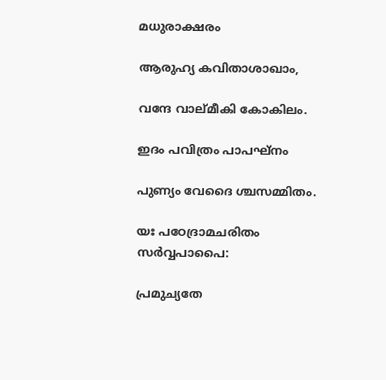മധുരാക്ഷരം

ആരുഹ്യ കവിതാശാഖാം,

വന്ദേ വാല്മീകി കോകിലം.

ഇദം പവിത്രം പാപഘ്‌നം

പുണ്യം വേദൈ ശ്ചസമ്മിതം.

യഃ പഠേദ്രാമചരിതം സര്‍വ്വപാപൈ:

പ്രമുച്യതേ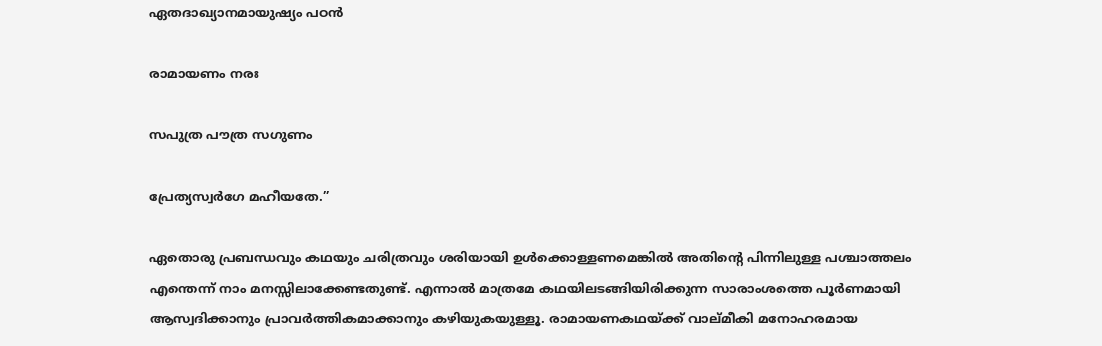ഏതദാഖ്യാനമായുഷ്യം പഠന്‍

രാമായണം നരഃ

സപുത്ര പൗത്ര സഗുണം

പ്രേത്യസ്വര്‍ഗേ മഹീയതേ.”

ഏതൊരു പ്രബന്ധവും കഥയും ചരിത്രവും ശരിയായി ഉള്‍ക്കൊള്ളണമെങ്കില്‍ അതിന്റെ പിന്നിലുള്ള പശ്ചാത്തലം എന്തെന്ന് നാം മനസ്സിലാക്കേണ്ടതുണ്ട്. എന്നാല്‍ മാത്രമേ കഥയിലടങ്ങിയിരിക്കുന്ന സാരാംശത്തെ പൂര്‍ണമായി ആസ്വദിക്കാനും പ്രാവര്‍ത്തികമാക്കാനും കഴിയുകയുള്ളൂ. രാമായണകഥയ്‌ക്ക് വാല്മീകി മനോഹരമായ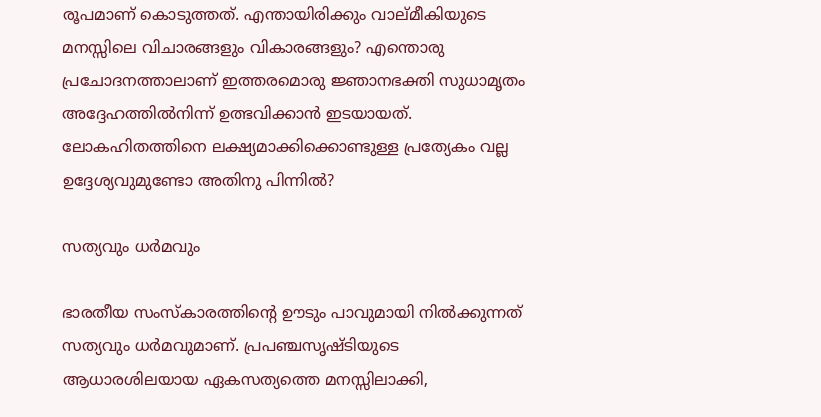രൂപമാണ് കൊടുത്തത്. എന്തായിരിക്കും വാല്മീകിയുടെ മനസ്സിലെ വിചാരങ്ങളും വികാരങ്ങളും? എന്തൊരു പ്രചോദനത്താലാണ് ഇത്തരമൊരു ജ്ഞാനഭക്തി സുധാമൃതം അദ്ദേഹത്തില്‍നിന്ന് ഉത്ഭവിക്കാന്‍ ഇടയായത്. ലോകഹിതത്തിനെ ലക്ഷ്യമാക്കിക്കൊണ്ടുള്ള പ്രത്യേകം വല്ല ഉദ്ദേശ്യവുമുണ്ടോ അതിനു പിന്നില്‍?

സത്യവും ധര്‍മവും

ഭാരതീയ സംസ്‌കാരത്തിന്റെ ഊടും പാവുമായി നില്‍ക്കുന്നത് സത്യവും ധര്‍മവുമാണ്. പ്രപഞ്ചസൃഷ്ടിയുടെ ആധാരശിലയായ ഏകസത്യത്തെ മനസ്സിലാക്കി,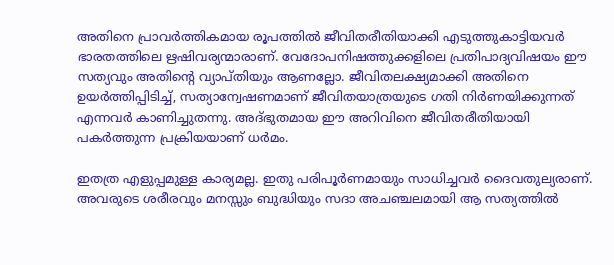അതിനെ പ്രാവര്‍ത്തികമായ രൂപത്തില്‍ ജീവിതരീതിയാക്കി എടുത്തുകാട്ടിയവര്‍ ഭാരതത്തിലെ ഋഷിവര്യന്മാരാണ്. വേദോപനിഷത്തുക്കളിലെ പ്രതിപാദ്യവിഷയം ഈ സത്യവും അതിന്റെ വ്യാപ്തിയും ആണല്ലോ. ജീവിതലക്ഷ്യമാക്കി അതിനെ ഉയര്‍ത്തിപ്പിടിച്ച്, സത്യാന്വേഷണമാണ് ജീവിതയാത്രയുടെ ഗതി നിര്‍ണയിക്കുന്നത് എന്നവര്‍ കാണിച്ചുതന്നു. അദ്ഭുതമായ ഈ അറിവിനെ ജീവിതരീതിയായി പകര്‍ത്തുന്ന പ്രക്രിയയാണ് ധര്‍മം.

ഇതത്ര എളുപ്പമുള്ള കാര്യമല്ല. ഇതു പരിപൂര്‍ണമായും സാധിച്ചവര്‍ ദൈവതുല്യരാണ്. അവരുടെ ശരീരവും മനസ്സും ബുദ്ധിയും സദാ അചഞ്ചലമായി ആ സത്യത്തില്‍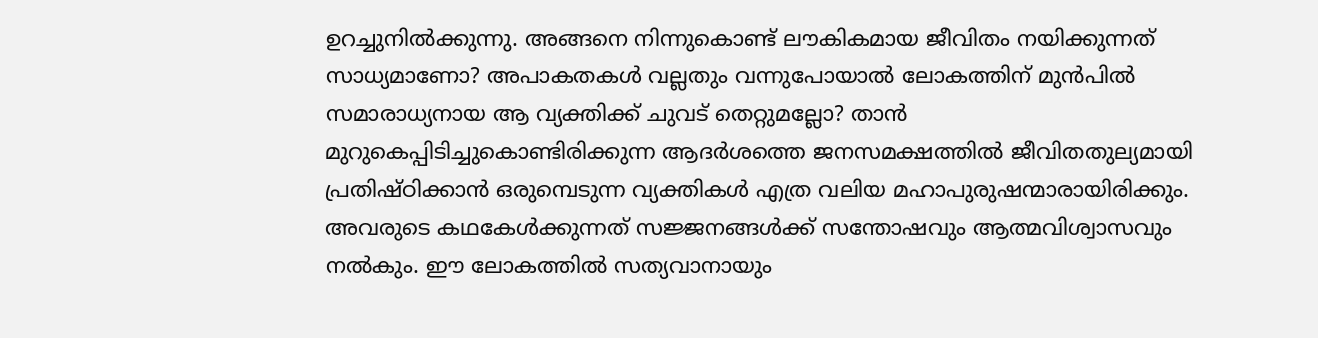ഉറച്ചുനില്‍ക്കുന്നു. അങ്ങനെ നിന്നുകൊണ്ട് ലൗകികമായ ജീവിതം നയിക്കുന്നത് സാധ്യമാണോ? അപാകതകള്‍ വല്ലതും വന്നുപോയാല്‍ ലോകത്തിന് മുന്‍പില്‍ സമാരാധ്യനായ ആ വ്യക്തിക്ക് ചുവട് തെറ്റുമല്ലോ? താന്‍ മുറുകെപ്പിടിച്ചുകൊണ്ടിരിക്കുന്ന ആദര്‍ശത്തെ ജനസമക്ഷത്തില്‍ ജീവിതതുല്യമായി പ്രതിഷ്ഠിക്കാന്‍ ഒരുമ്പെടുന്ന വ്യക്തികള്‍ എത്ര വലിയ മഹാപുരുഷന്മാരായിരിക്കും. അവരുടെ കഥകേള്‍ക്കുന്നത് സജ്ജനങ്ങള്‍ക്ക് സന്തോഷവും ആത്മവിശ്വാസവും നല്‍കും. ഈ ലോകത്തില്‍ സത്യവാനായും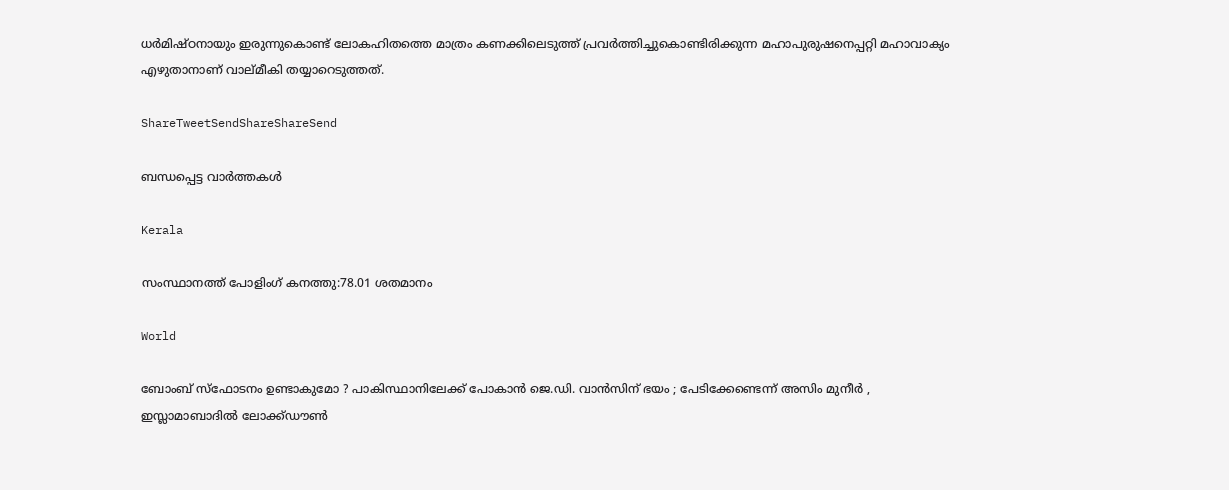ധര്‍മിഷ്ഠനായും ഇരുന്നുകൊണ്ട് ലോകഹിതത്തെ മാത്രം കണക്കിലെടുത്ത് പ്രവര്‍ത്തിച്ചുകൊണ്ടിരിക്കുന്ന മഹാപുരുഷനെപ്പറ്റി മഹാവാക്യം എഴുതാനാണ് വാല്മീകി തയ്യാറെടുത്തത്.

ShareTweetSendShareShareSend

ബന്ധപ്പെട്ട വാര്‍ത്തകള്‍

Kerala

സംസ്ഥാനത്ത് പോളിംഗ് കനത്തു:78.01 ശതമാനം

World

ബോംബ് സ്ഫോടനം ഉണ്ടാകുമോ ? പാകിസ്ഥാനിലേക്ക് പോകാൻ ജെ.ഡി. വാൻസിന് ഭയം ; പേടിക്കേണ്ടെന്ന് അസിം മുനീർ , ഇസ്ലാമാബാദിൽ ലോക്ക്ഡൗൺ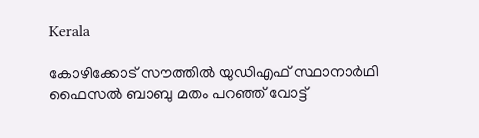Kerala

കോഴിക്കോട് സൗത്തില്‍ യുഡിഎഫ് സ്ഥാനാര്‍ഥി ഫൈസല്‍ ബാബു മതം പറഞ്ഞ് വോട്ട്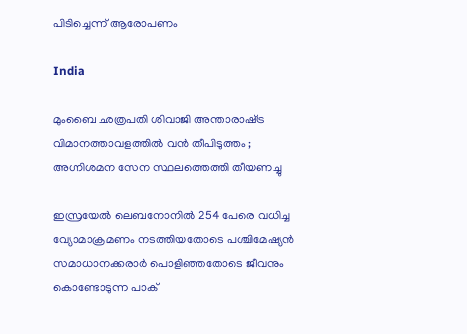പിടിച്ചെന്ന് ആരോപണം

India

മുംബൈ ഛത്രപതി ശിവാജി അന്താരാഷ്‌ട്ര വിമാനത്താവളത്തിൽ വൻ തീപിടുത്തം ; അഗ്നിശമന സേന സ്ഥലത്തെത്തി തീയണച്ചു

ഇസ്രയേല്‍ ലെബനോനില്‍ 254 പേരെ വധിച്ച വ്യോമാക്രമണം നടത്തിയതോടെ പശ്ചിമേഷ്യന്‍ സമാധാനക്കരാര്‍ പൊളിഞ്ഞതോടെ ജീവനും കൊണ്ടോടുന്ന പാക്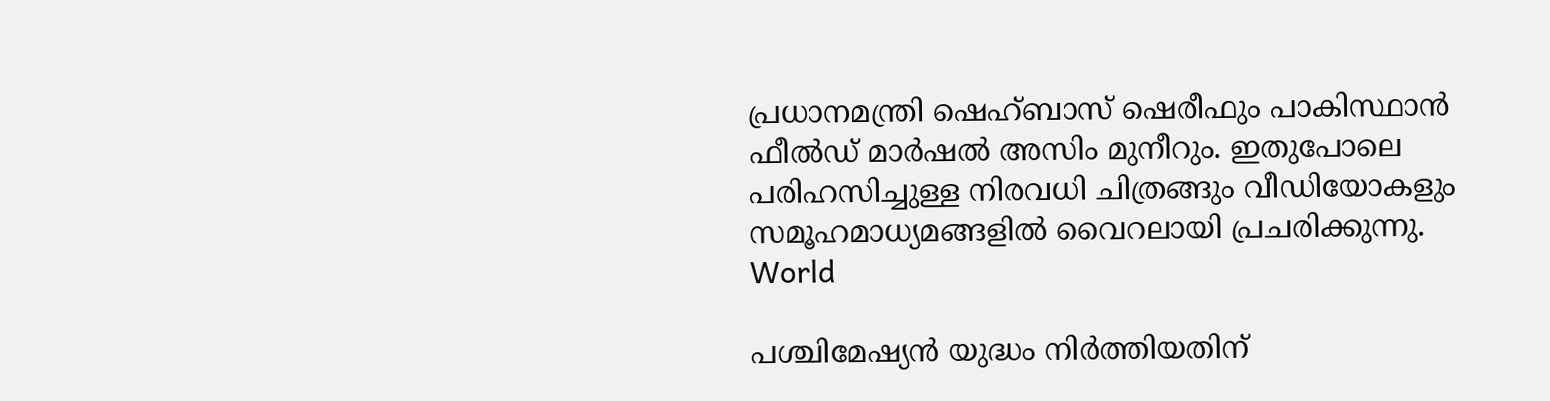പ്രധാനമന്ത്രി ഷെഹ്ബാസ് ഷെരീഫും പാകിസ്ഥാന്‍ ഫീല്‍ഡ് മാര്‍ഷല്‍ അസിം മുനീറും. ഇതുപോലെ പരിഹസിച്ചുള്ള നിരവധി ചിത്രങ്ങും വീഡിയോകളും സമൂഹമാധ്യമങ്ങളില്‍ വൈറലായി പ്രചരിക്കുന്നു.
World

പശ്ചിമേഷ്യന്‍ യുദ്ധം നിര്‍ത്തിയതിന്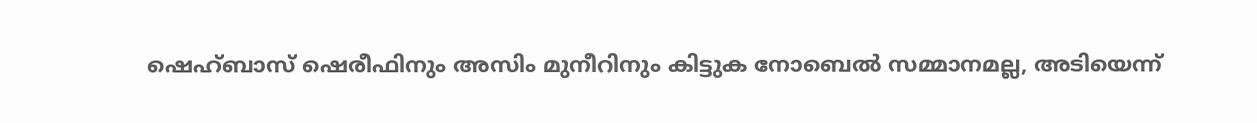ഷെഹ്ബാസ് ഷെരീഫിനും അസിം മുനീറിനും കിട്ടുക നോബെല്‍ സമ്മാനമല്ല, അടിയെന്ന്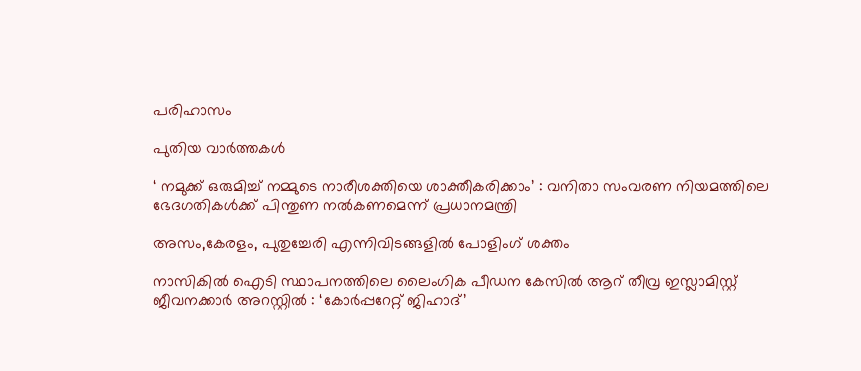പരിഹാസം

പുതിയ വാര്‍ത്തകള്‍

‘ നമുക്ക് ഒരുമിച്ച് നമ്മുടെ നാരീശക്തിയെ ശാക്തീകരിക്കാം’ : വനിതാ സംവരണ നിയമത്തിലെ ഭേദഗതികൾക്ക് പിന്തുണ നൽകണമെന്ന് പ്രധാനമന്ത്രി

അസം,കേരളം, പുതുച്ചേരി എന്നിവിടങ്ങളില്‍ പോളിംഗ് ശക്തം

നാസികിൽ ഐടി സ്ഥാപനത്തിലെ ലൈംഗിക പീഡന കേസിൽ ആറ് തീവ്ര ഇസ്ലാമിസ്റ്റ് ജീവനക്കാർ അറസ്റ്റിൽ : ‘കോർപ്പറേറ്റ് ജിഹാദ്’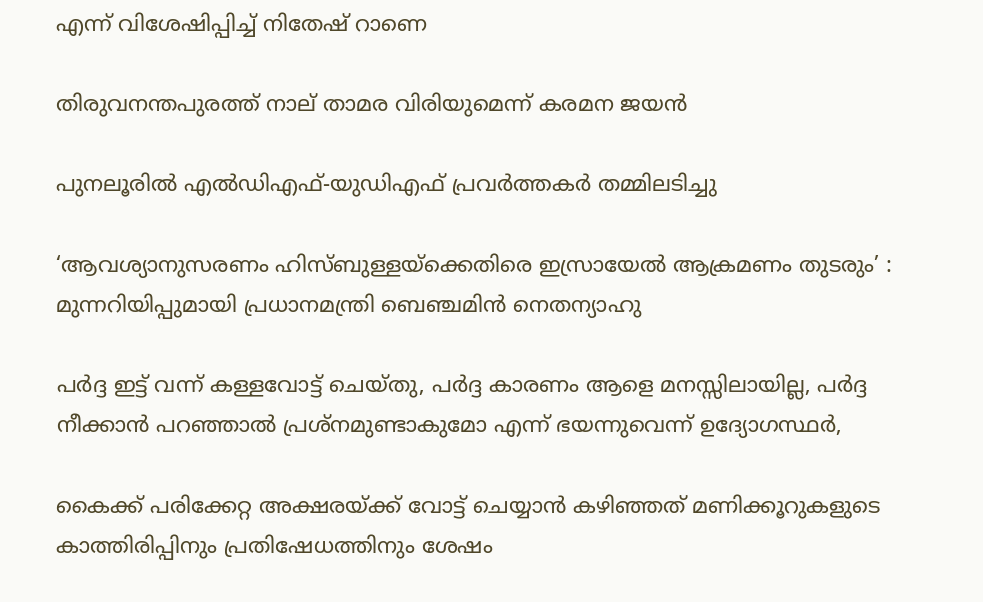എന്ന് വിശേഷിപ്പിച്ച് നിതേഷ് റാണെ

തിരുവനന്തപുരത്ത് നാല് താമര വിരിയുമെന്ന് കരമന ജയന്‍

പുനലൂരില്‍ എല്‍ഡിഎഫ്-യുഡിഎഫ് പ്രവര്‍ത്തകര്‍ തമ്മിലടിച്ചു

‘ആവശ്യാനുസരണം ഹിസ്ബുള്ളയ്‌ക്കെതിരെ ഇസ്രായേൽ ആക്രമണം തുടരും’ : മുന്നറിയിപ്പുമായി പ്രധാനമന്ത്രി ബെഞ്ചമിൻ നെതന്യാഹു

പര്‍ദ്ദ ഇട്ട് വന്ന് കള്ളവോട്ട് ചെയ്തു, പര്‍ദ്ദ കാരണം ആളെ മനസ്സിലായില്ല, പര്‍ദ്ദ നീക്കാന്‍ പറഞ്ഞാല്‍ പ്രശ്നമുണ്ടാകുമോ എന്ന് ഭയന്നുവെന്ന് ഉദ്യോഗസ്ഥര്‍,

കൈക്ക് പരിക്കേറ്റ അക്ഷരയ്‌ക്ക് വോട്ട് ചെയ്യാന്‍ കഴിഞ്ഞത് മണിക്കൂറുകളുടെ കാത്തിരിപ്പിനും പ്രതിഷേധത്തിനും ശേഷം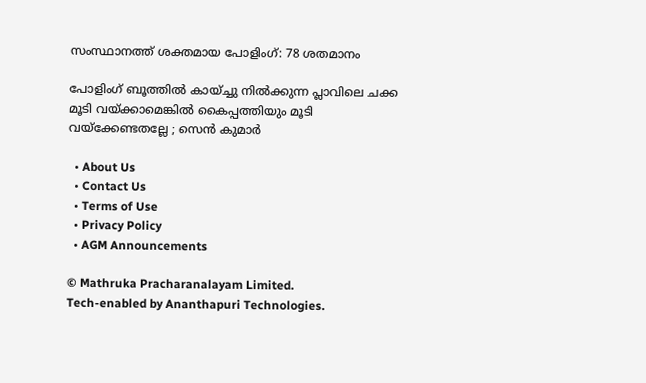സംസ്ഥാനത്ത് ശക്തമായ പോളിംഗ്: 78 ശതമാനം

പോളിംഗ് ബൂത്തിൽ കായ്ച്ചു നിൽക്കുന്ന പ്ലാവിലെ ചക്ക മൂടി വയ്‌ക്കാമെങ്കിൽ കൈപ്പത്തിയും മൂടി വയ്‌ക്കേണ്ടതല്ലേ ; സെൻ കുമാർ

  • About Us
  • Contact Us
  • Terms of Use
  • Privacy Policy
  • AGM Announcements

© Mathruka Pracharanalayam Limited.
Tech-enabled by Ananthapuri Technologies.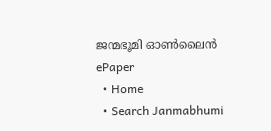ജന്മഭൂമി ഓണ്‍ലൈന്‍
ePaper
  • Home
  • Search Janmabhumi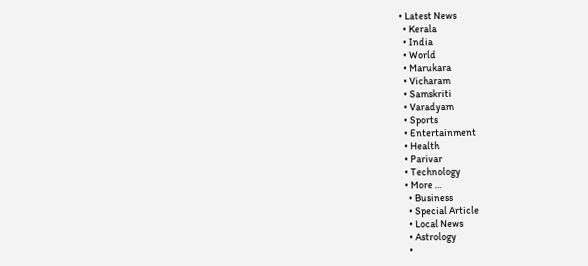• Latest News
  • Kerala
  • India
  • World
  • Marukara
  • Vicharam
  • Samskriti
  • Varadyam
  • Sports
  • Entertainment
  • Health
  • Parivar
  • Technology
  • More …
    • Business
    • Special Article
    • Local News
    • Astrology
    •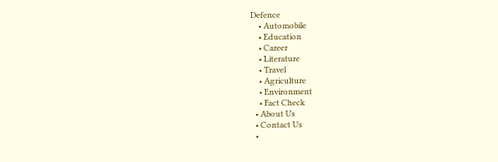Defence
    • Automobile
    • Education
    • Career
    • Literature
    • Travel
    • Agriculture
    • Environment
    • Fact Check
  • About Us
  • Contact Us
  •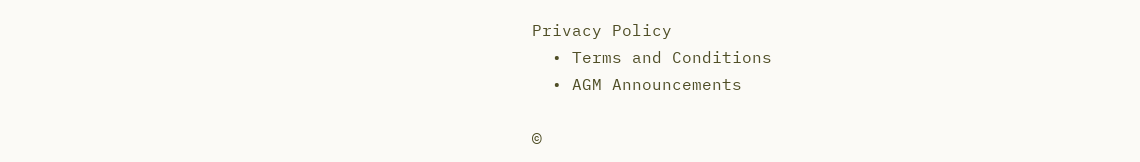Privacy Policy
  • Terms and Conditions
  • AGM Announcements

©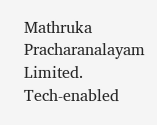Mathruka Pracharanalayam Limited.
Tech-enabled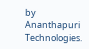by Ananthapuri Technologies.